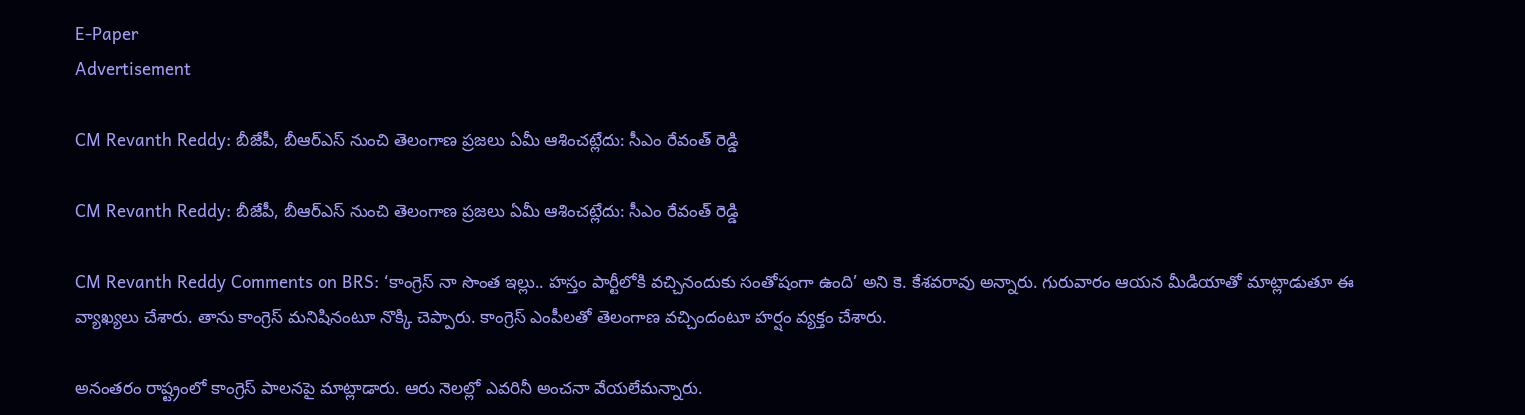E-Paper
Advertisement

CM Revanth Reddy: బీజేపీ, బీఆర్ఎస్ నుంచి తెలంగాణ ప్రజలు ఏమీ ఆశించట్లేదు: సీఎం రేవంత్ రెడ్డి

CM Revanth Reddy: బీజేపీ, బీఆర్ఎస్ నుంచి తెలంగాణ ప్రజలు ఏమీ ఆశించట్లేదు: సీఎం రేవంత్ రెడ్డి

CM Revanth Reddy Comments on BRS: ‘కాంగ్రెస్ నా సొంత ఇల్లు.. హస్తం పార్టీలోకి వచ్చినందుకు సంతోషంగా ఉంది’ అని కె. కేశవరావు అన్నారు. గురువారం ఆయన మీడియాతో మాట్లాడుతూ ఈ వ్యాఖ్యలు చేశారు. తాను కాంగ్రెస్ మనిషినంటూ నొక్కి చెప్పారు. కాంగ్రెస్ ఎంపీలతో తెలంగాణ వచ్చిందంటూ హర్షం వ్యక్తం చేశారు.

అనంతరం రాష్ట్రంలో కాంగ్రెస్ పాలనపై మాట్లాడారు. ఆరు నెలల్లో ఎవరినీ అంచనా వేయలేమన్నారు.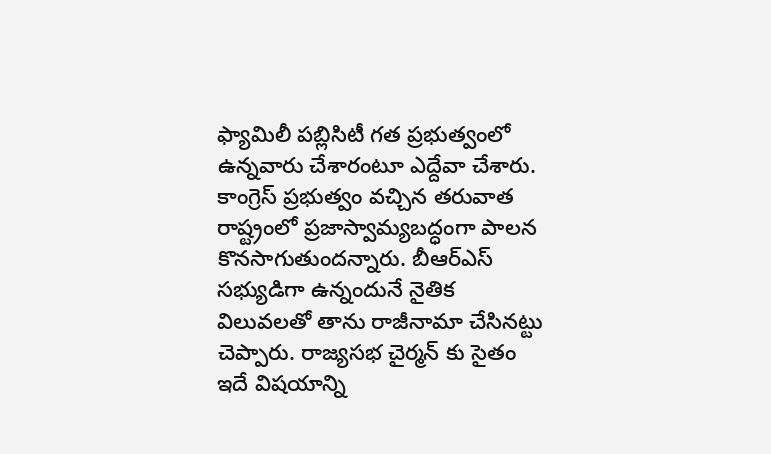ఫ్యామిలీ పబ్లిసిటీ గత ప్రభుత్వంలో ఉన్నవారు చేశారంటూ ఎద్దేవా చేశారు. కాంగ్రెస్ ప్రభుత్వం వచ్చిన తరువాత రాష్ట్రంలో ప్రజాస్వామ్యబద్ధంగా పాలన కొనసాగుతుందన్నారు. బీఆర్ఎస్ సభ్యుడిగా ఉన్నందునే నైతిక విలువలతో తాను రాజీనామా చేసినట్టు చెప్పారు. రాజ్యసభ చైర్మన్ కు సైతం ఇదే విషయాన్ని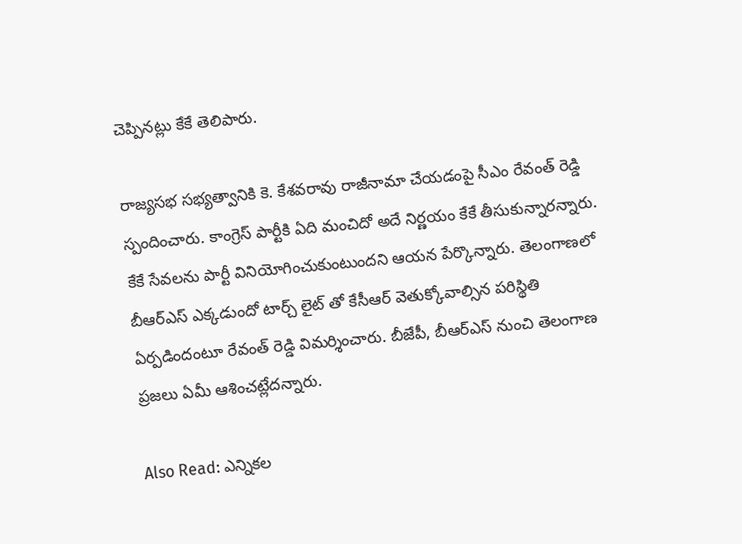చెప్పినట్లు కేకే తెలిపారు.

రాజ్యసభ సభ్యత్వానికి కె. కేశవరావు రాజీనామా చేయడంపై సీఎం రేవంత్ రెడ్డి స్పందించారు. కాంగ్రెస్ పార్టీకి ఏది మంచిదో అదే నిర్ణయం కేకే తీసుకున్నారన్నారు. కేకే సేవలను పార్టీ వినియోగించుకుంటుందని ఆయన పేర్కొన్నారు. తెలంగాణలో బీఆర్ఎస్ ఎక్కడుందో టార్చ్ లైట్ తో కేసీఆర్ వెతుక్కోవాల్సిన పరిస్థితి ఏర్పడిందంటూ రేవంత్ రెడ్డి విమర్శించారు. బీజేపీ, బీఆర్ఎస్ నుంచి తెలంగాణ ప్రజలు ఏమీ ఆశించట్లేదన్నారు.

Also Read: ఎన్నికల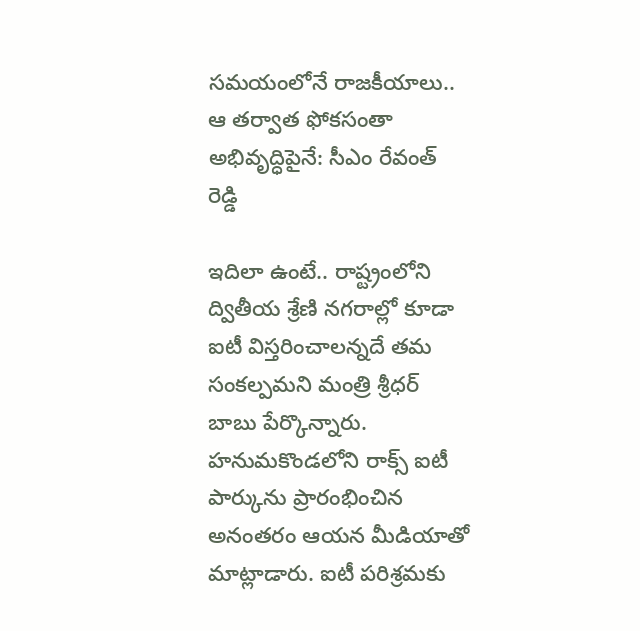సమయంలోనే రాజకీయాలు.. ఆ తర్వాత ఫోకసంతా అభివృద్ధిపైనే: సీఎం రేవంత్ రెడ్డి

ఇదిలా ఉంటే.. రాష్ట్రంలోని ద్వితీయ శ్రేణి నగరాల్లో కూడా ఐటీ విస్తరించాలన్నదే తమ సంకల్పమని మంత్రి శ్రీధర్ బాబు పేర్కొన్నారు. హనుమకొండలోని రాక్స్ ఐటీ పార్కును ప్రారంభించిన అనంతరం ఆయన మీడియాతో మాట్లాడారు. ఐటీ పరిశ్రమకు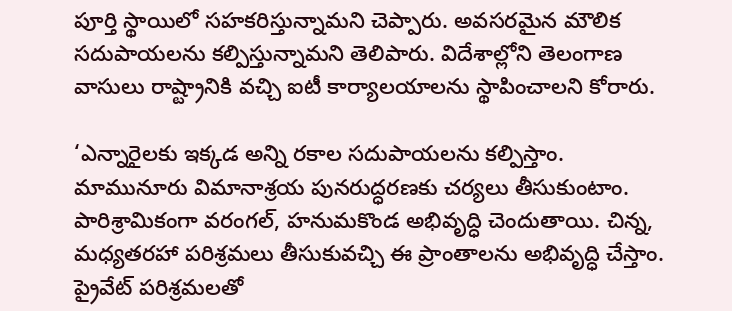పూర్తి స్థాయిలో సహకరిస్తున్నామని చెప్పారు. అవసరమైన మౌలిక సదుపాయలను కల్పిస్తున్నామని తెలిపారు. విదేశాల్లోని తెలంగాణ వాసులు రాష్ట్రానికి వచ్చి ఐటీ కార్యాలయాలను స్థాపించాలని కోరారు.

‘ఎన్నారైలకు ఇక్కడ అన్ని రకాల సదుపాయలను కల్పిస్తాం. మామునూరు విమానాశ్రయ పునరుద్ధరణకు చర్యలు తీసుకుంటాం. పారిశ్రామికంగా వరంగల్, హనుమకొండ అభివృద్ధి చెందుతాయి. చిన్న, మధ్యతరహా పరిశ్రమలు తీసుకువచ్చి ఈ ప్రాంతాలను అభివృద్ధి చేస్తాం. ప్రైవేట్ పరిశ్రమలతో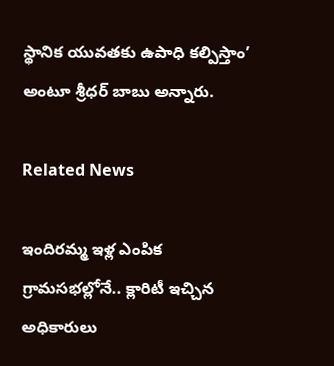స్థానిక యువతకు ఉపాధి కల్పిస్తాం’ అంటూ శ్రీధర్ బాబు అన్నారు.

Related News

ఇందిరమ్మ ఇళ్ల ఎంపిక గ్రామసభల్లోనే.. క్లారిటీ ఇచ్చిన అధికారులు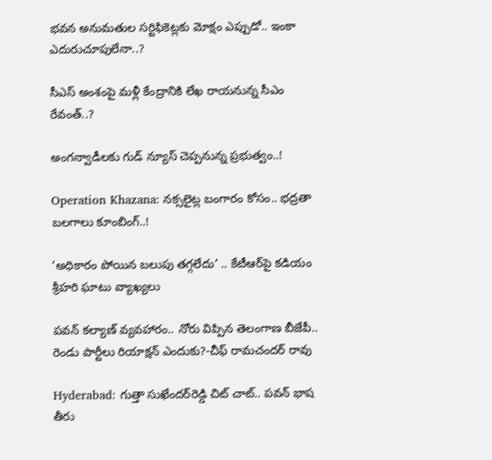భవన అనుమతుల సర్టిఫికెట్లకు మోక్షం ఎప్పుడో.. ఇంకా ఎదురుచూపులేనా..?

సీఎస్ అంశంపై మళ్లీ కేంద్రానికి లేఖ రాయనున్న సీఎం రేవంత్..?

అంగన్వాడీలకు గుడ్ న్యూస్ చెప్పనున్న ప్రభుత్వం..!

Operation Khazana: నక్సలైట్ల బంగారం కోసం.. భద్రతా బలగాలు కూంబింగ్..!

‘అధికారం పోయిన బలుపు తగ్గలేదు’ .. కేటీఆర్‌పై కడియం శ్రీహరి ఘాటు వ్యాఖ్యలు

పవన్ కల్యాణ్ వ్యవహారం.. నోరు విప్పిన తెలంగాణ బీజేపీ.. రెండు పార్టీలు రియాక్షన్ ఎందుకు?-చీఫ్ రామచందర్ రావు

Hyderabad: గుత్తా సుఖేందర్‌రెడ్డి చిట్ చాట్.. పవన్ భాష తీరు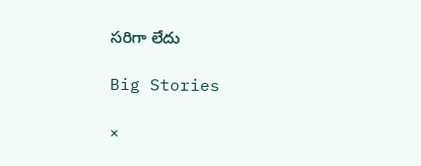సరిగా లేదు

Big Stories

×